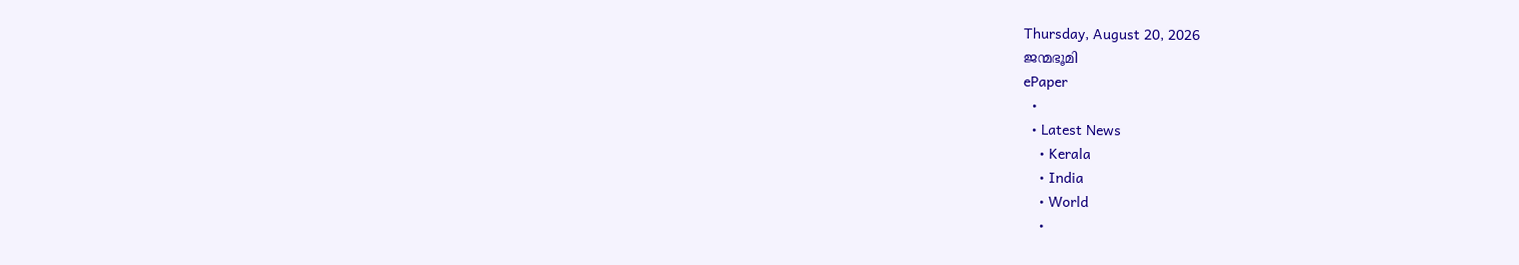Thursday, August 20, 2026
ജന്മഭൂമി
ePaper
  •
  • Latest News
    • Kerala
    • India
    • World
    •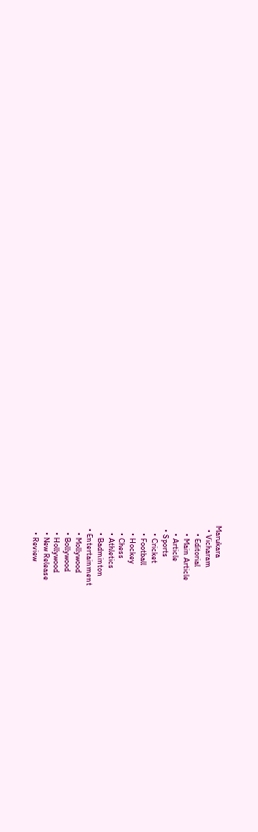Marukara
  • Vicharam
    • Editorial
    • Main Article
    • Article
  • Sports
    • Cricket
    • Football
    • Hockey
    • Chess
    • Athletics
    • Badminton
  • Entertainment
    • Mollywood
    • Bollywood
    • Hollywood
    • New Release
    • Review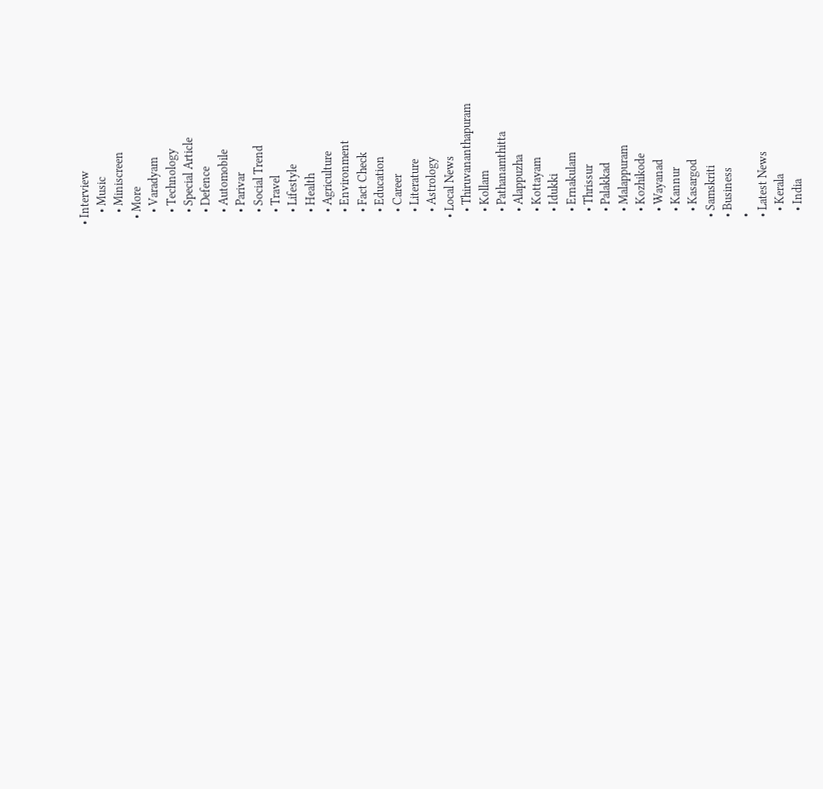• Interview
    • Music
    • Miniscreen
  • More
    • Varadyam
    • Technology
    • Special Article
    • Defence
    • Automobile
    • Parivar
    • Social Trend
    • Travel
    • Lifestyle
    • Health
    • Agriculture
    • Environment
    • Fact Check
    • Education
    • Career
    • Literature
    • Astrology
  • Local News
    • Thiruvananthapuram
    • Kollam
    • Pathanamthitta
    • Alappuzha
    • Kottayam
    • Idukki
    • Ernakulam
    • Thrissur
    • Palakkad
    • Malappuram
    • Kozhikode
    • Wayanad
    • Kannur
    • Kasargod
  • Samskriti
  • Business
  •
  • Latest News
    • Kerala
    • India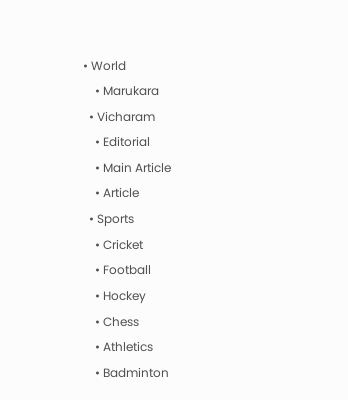• World
    • Marukara
  • Vicharam
    • Editorial
    • Main Article
    • Article
  • Sports
    • Cricket
    • Football
    • Hockey
    • Chess
    • Athletics
    • Badminton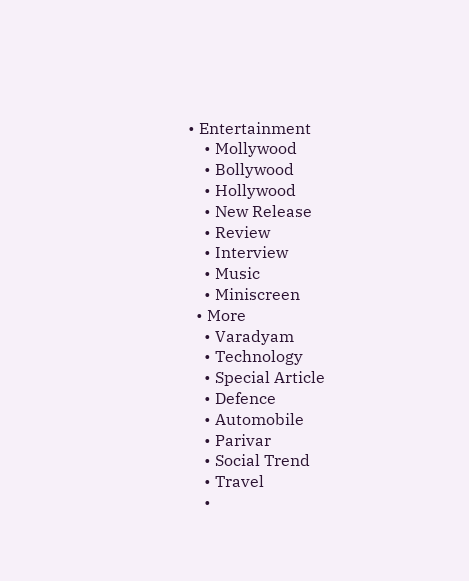• Entertainment
    • Mollywood
    • Bollywood
    • Hollywood
    • New Release
    • Review
    • Interview
    • Music
    • Miniscreen
  • More
    • Varadyam
    • Technology
    • Special Article
    • Defence
    • Automobile
    • Parivar
    • Social Trend
    • Travel
    •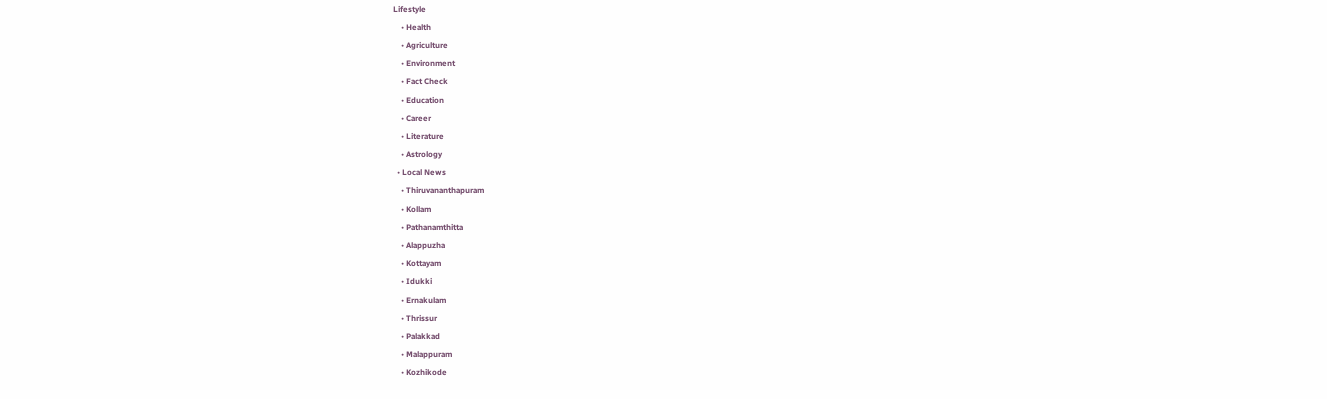Lifestyle
    • Health
    • Agriculture
    • Environment
    • Fact Check
    • Education
    • Career
    • Literature
    • Astrology
  • Local News
    • Thiruvananthapuram
    • Kollam
    • Pathanamthitta
    • Alappuzha
    • Kottayam
    • Idukki
    • Ernakulam
    • Thrissur
    • Palakkad
    • Malappuram
    • Kozhikode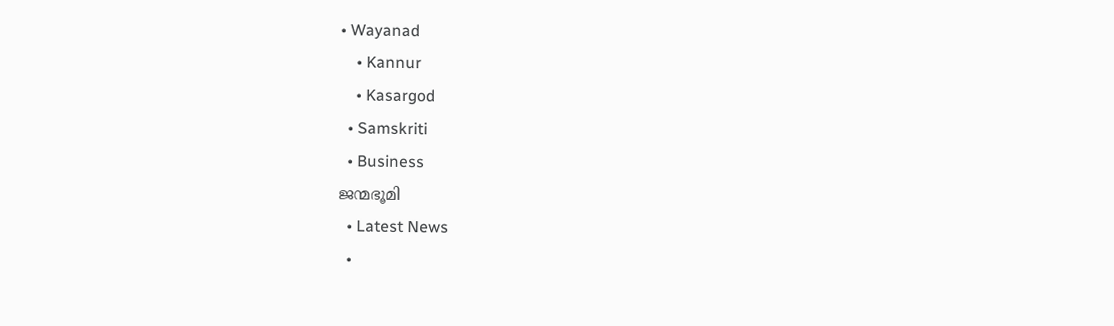• Wayanad
    • Kannur
    • Kasargod
  • Samskriti
  • Business
ജന്മഭൂമി
  • Latest News
  •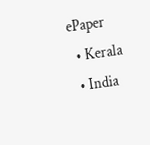ePaper
  • Kerala
  • India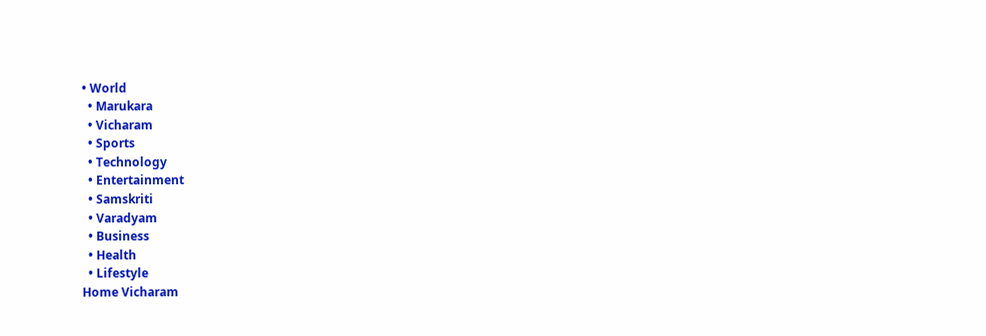• World
  • Marukara
  • Vicharam
  • Sports
  • Technology
  • Entertainment
  • Samskriti
  • Varadyam
  • Business
  • Health
  • Lifestyle
Home Vicharam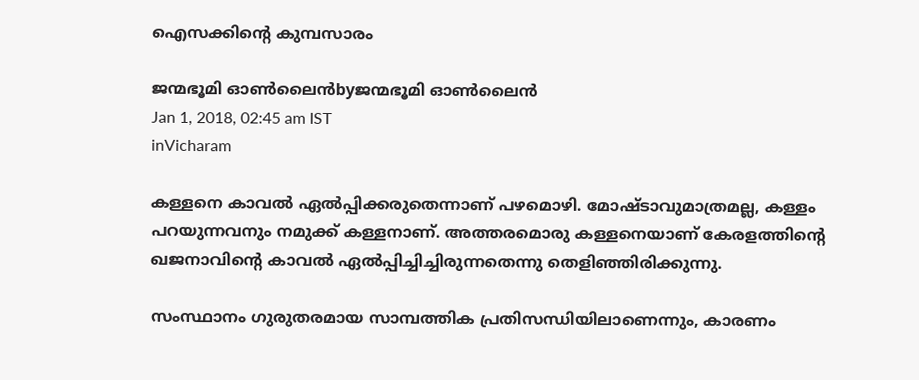ഐസക്കിന്റെ കുമ്പസാരം

ജന്മഭൂമി ഓണ്‍ലൈന്‍byജന്മഭൂമി ഓണ്‍ലൈന്‍
Jan 1, 2018, 02:45 am IST
inVicharam

കള്ളനെ കാവല്‍ ഏല്‍പ്പിക്കരുതെന്നാണ് പഴമൊഴി. മോഷ്ടാവുമാത്രമല്ല, കള്ളം പറയുന്നവനും നമുക്ക് കള്ളനാണ്. അത്തരമൊരു കള്ളനെയാണ് കേരളത്തിന്റെ ഖജനാവിന്റെ കാവല്‍ ഏല്‍പ്പിച്ചിച്ചിരുന്നതെന്നു തെളിഞ്ഞിരിക്കുന്നു.

സംസ്ഥാനം ഗുരുതരമായ സാമ്പത്തിക പ്രതിസന്ധിയിലാണെന്നും, കാരണം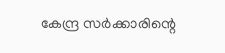കേന്ദ്ര സര്‍ക്കാരിന്റെ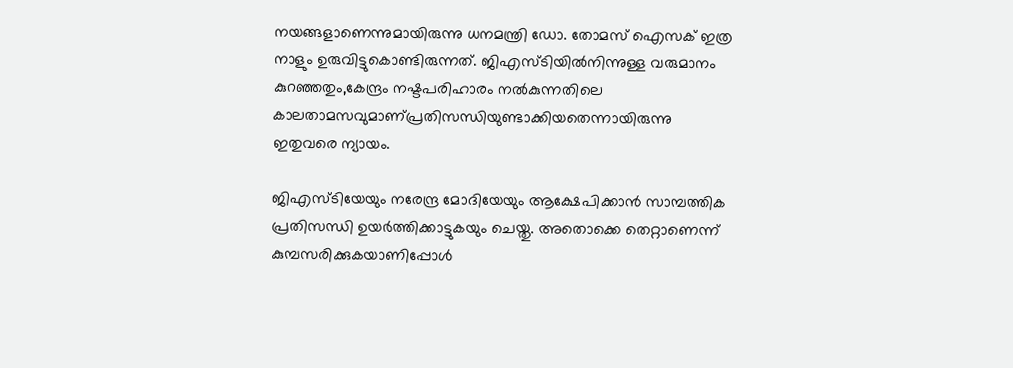നയങ്ങളാണെന്നുമായിരുന്നു ധനമന്ത്രി ഡോ. തോമസ് ഐസക് ഇത്ര നാളും ഉരുവിട്ടുകൊണ്ടിരുന്നത്. ജിഎസ്ടിയില്‍നിന്നുള്ള വരുമാനം കുറഞ്ഞതും,കേന്ദ്രം നഷ്ടപരിഹാരം നല്‍കുന്നതിലെ കാലതാമസവുമാണ്പ്രതിസന്ധിയുണ്ടാക്കിയതെന്നായിരുന്നു ഇതുവരെ ന്യായം.

ജിഎസ്ടിയേയും നരേന്ദ്ര മോദിയേയും ആക്ഷേപിക്കാന്‍ സാമ്പത്തിക പ്രതിസന്ധി ഉയര്‍ത്തിക്കാട്ടുകയും ചെയ്തു. അതൊക്കെ തെറ്റാണെന്ന് കുമ്പസരിക്കുകയാണിപ്പോള്‍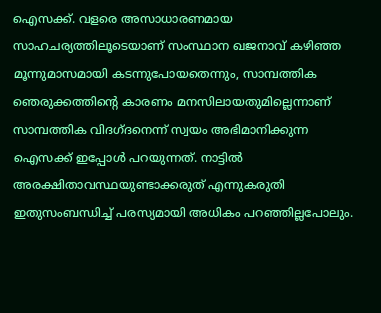ഐസക്ക്. വളരെ അസാധാരണമായ സാഹചര്യത്തിലൂടെയാണ് സംസ്ഥാന ഖജനാവ് കഴിഞ്ഞ മൂന്നുമാസമായി കടന്നുപോയതെന്നും, സാമ്പത്തിക ഞെരുക്കത്തിന്റെ കാരണം മനസിലായതുമില്ലെന്നാണ് സാമ്പത്തിക വിദഗ്ദനെന്ന് സ്വയം അഭിമാനിക്കുന്ന ഐസക്ക് ഇപ്പോള്‍ പറയുന്നത്. നാട്ടില്‍ അരക്ഷിതാവസ്ഥയുണ്ടാക്കരുത് എന്നുകരുതി ഇതുസംബന്ധിച്ച് പരസ്യമായി അധികം പറഞ്ഞില്ലപോലും.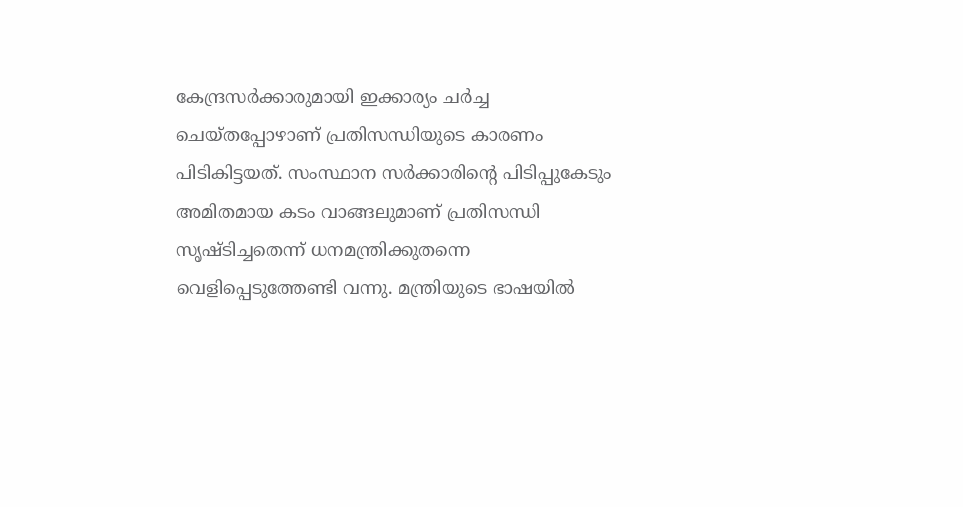കേന്ദ്രസര്‍ക്കാരുമായി ഇക്കാര്യം ചര്‍ച്ച ചെയ്തപ്പോഴാണ് പ്രതിസന്ധിയുടെ കാരണം പിടികിട്ടയത്. സംസ്ഥാന സര്‍ക്കാരിന്റെ പിടിപ്പുകേടും അമിതമായ കടം വാങ്ങലുമാണ് പ്രതിസന്ധി സൃഷ്ടിച്ചതെന്ന് ധനമന്ത്രിക്കുതന്നെ വെളിപ്പെടുത്തേണ്ടി വന്നു. മന്ത്രിയുടെ ഭാഷയില്‍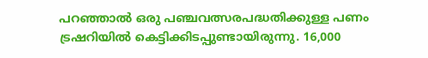പറഞ്ഞാല്‍ ഒരു പഞ്ചവത്സരപദ്ധതിക്കുള്ള പണം ട്രഷറിയില്‍ കെട്ടിക്കിടപ്പുണ്ടായിരുന്നു. 16,000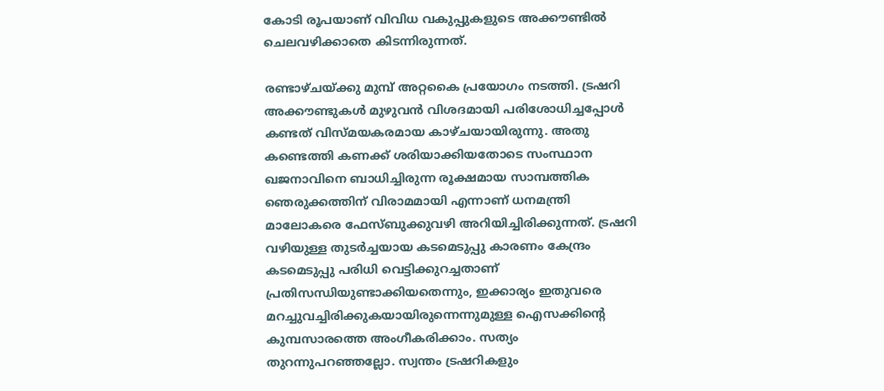കോടി രൂപയാണ് വിവിധ വകുപ്പുകളുടെ അക്കൗണ്ടില്‍ ചെലവഴിക്കാതെ കിടന്നിരുന്നത്.

രണ്ടാഴ്ചയ്‌ക്കു മുമ്പ് അറ്റകൈ പ്രയോഗം നടത്തി. ട്രഷറി അക്കൗണ്ടുകള്‍ മുഴുവന്‍ വിശദമായി പരിശോധിച്ചപ്പോള്‍ കണ്ടത് വിസ്മയകരമായ കാഴ്ചയായിരുന്നു. അതു കണ്ടെത്തി കണക്ക് ശരിയാക്കിയതോടെ സംസ്ഥാന ഖജനാവിനെ ബാധിച്ചിരുന്ന രൂക്ഷമായ സാമ്പത്തിക ഞെരുക്കത്തിന് വിരാമമായി എന്നാണ് ധനമന്ത്രി മാലോകരെ ഫേസ്ബുക്കുവഴി അറിയിച്ചിരിക്കുന്നത്. ട്രഷറി വഴിയുള്ള തുടര്‍ച്ചയായ കടമെടുപ്പു കാരണം കേന്ദ്രം കടമെടുപ്പു പരിധി വെട്ടിക്കുറച്ചതാണ് പ്രതിസന്ധിയുണ്ടാക്കിയതെന്നും, ഇക്കാര്യം ഇതുവരെ മറച്ചുവച്ചിരിക്കുകയായിരുന്നെന്നുമുള്ള ഐസക്കിന്റെ കുമ്പസാരത്തെ അംഗീകരിക്കാം. സത്യം തുറന്നുപറഞ്ഞല്ലോ. സ്വന്തം ട്രഷറികളും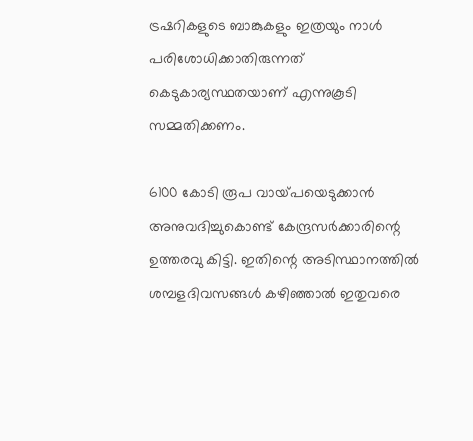ട്രഷറികളുടെ ബാങ്കുകളും ഇത്രയും നാള്‍ പരിശോധിക്കാതിരുന്നത് കെടുകാര്യസ്ഥതയാണ് എന്നുകൂടി സമ്മതിക്കണം.

6100 കോടി രൂപ വായ്‌പയെടുക്കാന്‍ അനുവദിച്ചുകൊണ്ട് കേന്ദ്രസര്‍ക്കാരിന്റെ ഉത്തരവു കിട്ടി. ഇതിന്റെ അടിസ്ഥാനത്തില്‍ ശമ്പളദിവസങ്ങള്‍ കഴിഞ്ഞാല്‍ ഇതുവരെ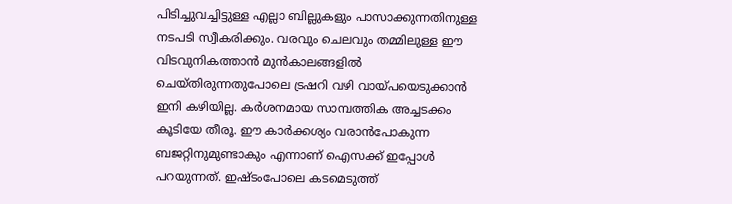പിടിച്ചുവച്ചിട്ടുള്ള എല്ലാ ബില്ലുകളും പാസാക്കുന്നതിനുള്ള നടപടി സ്വീകരിക്കും. വരവും ചെലവും തമ്മിലുള്ള ഈ വിടവുനികത്താന്‍ മുന്‍കാലങ്ങളില്‍ ചെയ്തിരുന്നതുപോലെ ട്രഷറി വഴി വായ്‌പയെടുക്കാന്‍ ഇനി കഴിയില്ല. കര്‍ശനമായ സാമ്പത്തിക അച്ചടക്കം കൂടിയേ തീരൂ. ഈ കാര്‍ക്കശ്യം വരാന്‍പോകുന്ന ബജറ്റിനുമുണ്ടാകും എന്നാണ് ഐസക്ക് ഇപ്പോള്‍ പറയുന്നത്. ഇഷ്ടംപോലെ കടമെടുത്ത്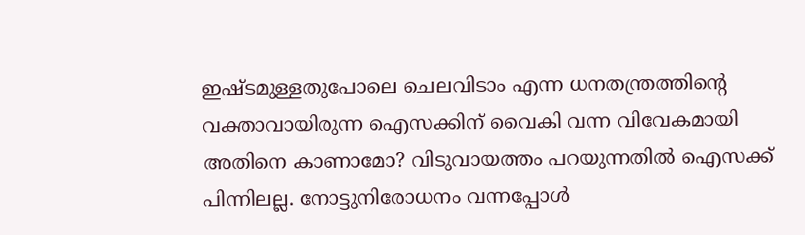ഇഷ്ടമുള്ളതുപോലെ ചെലവിടാം എന്ന ധനതന്ത്രത്തിന്റെ വക്താവായിരുന്ന ഐസക്കിന് വൈകി വന്ന വിവേകമായി അതിനെ കാണാമോ? വിടുവായത്തം പറയുന്നതില്‍ ഐസക്ക് പിന്നിലല്ല. നോട്ടുനിരോധനം വന്നപ്പോള്‍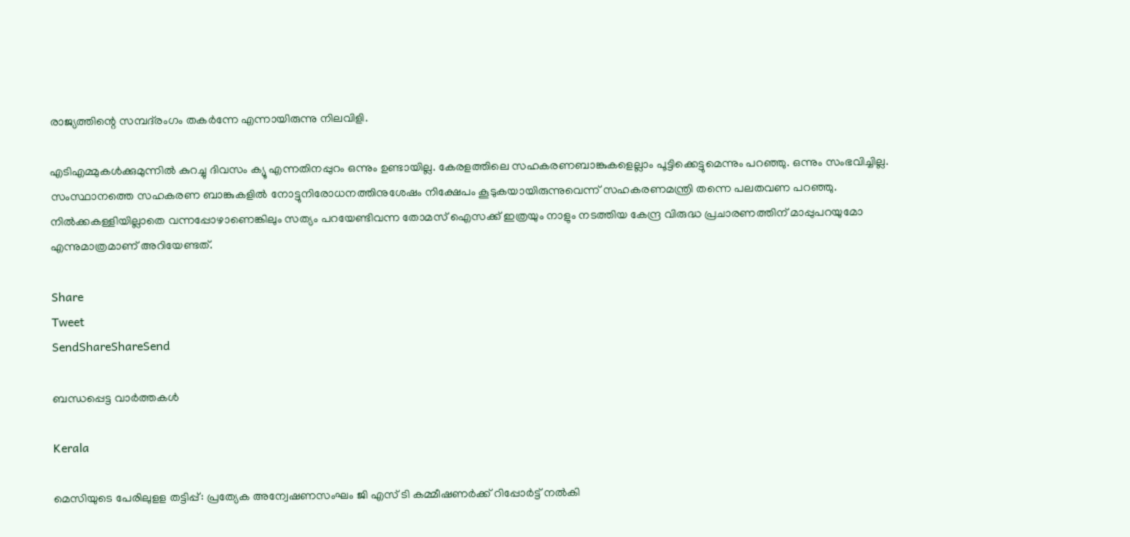രാജ്യത്തിന്റെ സമ്പദ്‌രംഗം തകര്‍ന്നേ എന്നായിരുന്നു നിലവിളി.

എടിഎമ്മുകള്‍ക്കുമുന്നില്‍ കുറച്ചു ദിവസം ക്യൂ എന്നതിനപ്പുറം ഒന്നും ഉണ്ടായില്ല. കേരളത്തിലെ സഹകരണബാങ്കുകളെല്ലാം പൂട്ടിക്കെട്ടുമെന്നും പറഞ്ഞു. ഒന്നും സംഭവിച്ചില്ല. സംസ്ഥാനത്തെ സഹകരണ ബാങ്കുകളില്‍ നോട്ടുനിരോധനത്തിനുശേഷം നിക്ഷേപം കൂടുകയായിരുന്നുവെന്ന് സഹകരണമന്ത്രി തന്നെ പലതവണ പറഞ്ഞു. നില്‍ക്കകള്ളിയില്ലാതെ വന്നപ്പോഴാണെങ്കിലും സത്യം പറയേണ്ടിവന്ന തോമസ് ഐസക്ക് ഇത്രയും നാളും നടത്തിയ കേന്ദ്ര വിരുദ്ധ പ്രചാരണത്തിന് മാപ്പുപറയുമോ എന്നുമാത്രമാണ് അറിയേണ്ടത്.

Share
Tweet
SendShareShareSend

ബന്ധപ്പെട്ട വാര്‍ത്തകള്‍

Kerala

മെസിയുടെ പേരിലുളള തട്ടിപ്പ്: പ്രത്യേക അന്വേഷണസംഘം ജി എസ് ടി കമ്മീഷണര്‍ക്ക് റിപ്പോര്‍ട്ട് നല്‍കി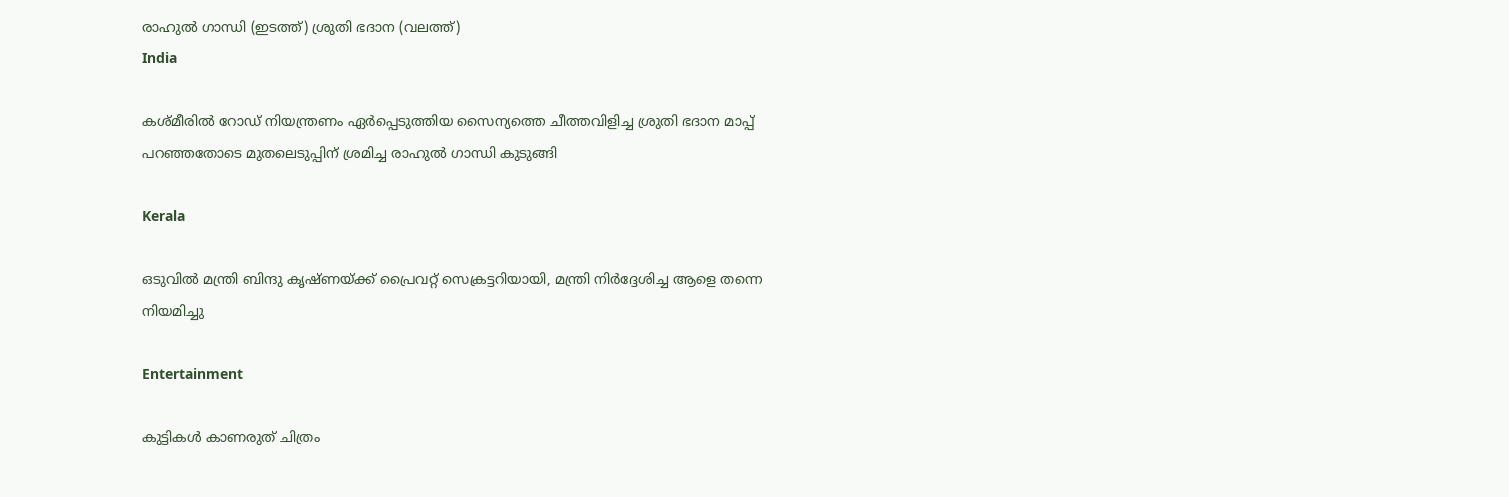രാഹുല്‍ ഗാന്ധി (ഇടത്ത്) ശ്രുതി ഭദാന (വലത്ത്)
India

കശ്മീരില്‍ റോഡ് നിയന്ത്രണം ഏര്‍പ്പെടുത്തിയ സൈന്യത്തെ ചീത്തവിളിച്ച ശ്രുതി ഭദാന മാപ്പ് പറ‍ഞ്ഞതോടെ മുതലെടുപ്പിന് ശ്രമിച്ച രാഹുല്‍ ഗാന്ധി കുടുങ്ങി

Kerala

ഒടുവില്‍ മന്ത്രി ബിന്ദു കൃഷ്ണയ്‌ക്ക് പ്രൈവറ്റ് സെക്രട്ടറിയായി, മന്ത്രി നിര്‍ദ്ദേശിച്ച ആളെ തന്നെ നിയമിച്ചു

Entertainment

കുട്ടികൾ കാണരുത് ചിത്രം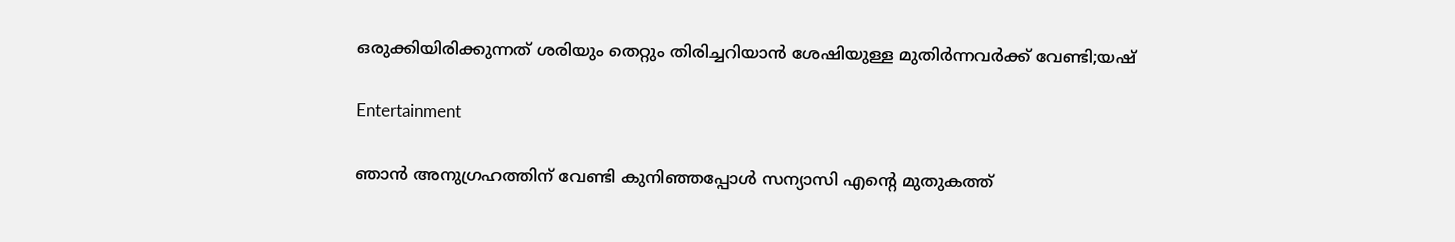ഒരുക്കിയിരിക്കുന്നത് ശരിയും തെറ്റും തിരിച്ചറിയാൻ ശേഷിയുള്ള മുതിർന്നവർക്ക് വേണ്ടി;യഷ്

Entertainment

ഞാൻ അനുഗ്രഹത്തിന് വേണ്ടി കുനിഞ്ഞപ്പോൾ സന്യാസി എന്റെ മുതുകത്ത്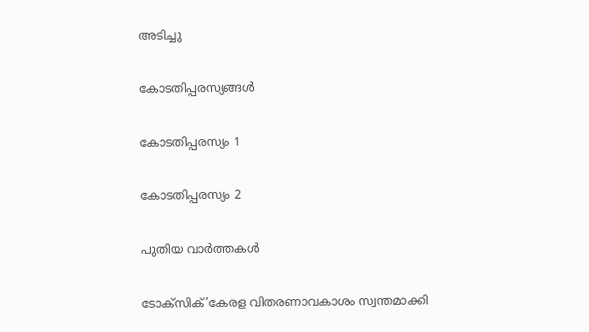അടിച്ചു

കോടതിപ്പരസ്യങ്ങള്‍

കോടതിപ്പരസ്യം 1

കോടതിപ്പരസ്യം 2

പുതിയ വാര്‍ത്തകള്‍

ടോക്സിക്’കേരള വിതരണാവകാശം സ്വന്തമാക്കി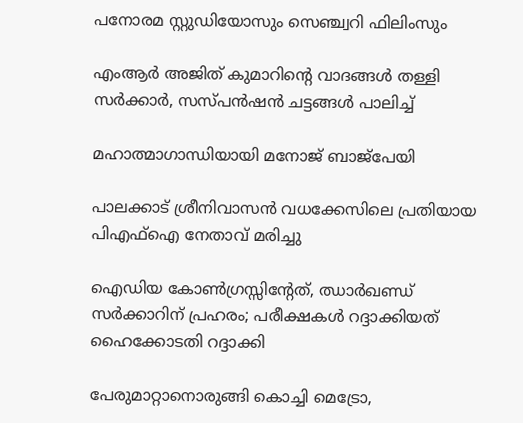പനോരമ സ്റ്റുഡിയോസും സെഞ്ച്വറി ഫിലിംസും

എംആര്‍ അജിത് കുമാറിന്റെ വാദങ്ങള്‍ തള്ളി സര്‍ക്കാര്‍, സസ്പന്‍ഷന്‍ ചട്ടങ്ങള്‍ പാലിച്ച്

മഹാത്മാഗാന്ധിയായി മനോജ് ബാജ്‌പേയി

പാലക്കാട് ശ്രീനിവാസൻ വധക്കേസിലെ പ്രതിയായ പിഎഫ്ഐ നേതാവ് മരിച്ചു

ഐഡിയ കോൺഗ്രസ്സിന്റേത്, ഝാർഖണ്ഡ് സർക്കാറിന് പ്രഹരം; പരീക്ഷകൾ റദ്ദാക്കിയത് ഹൈക്കോടതി റദ്ദാക്കി

പേരുമാറ്റാനൊരുങ്ങി കൊച്ചി മെട്രോ,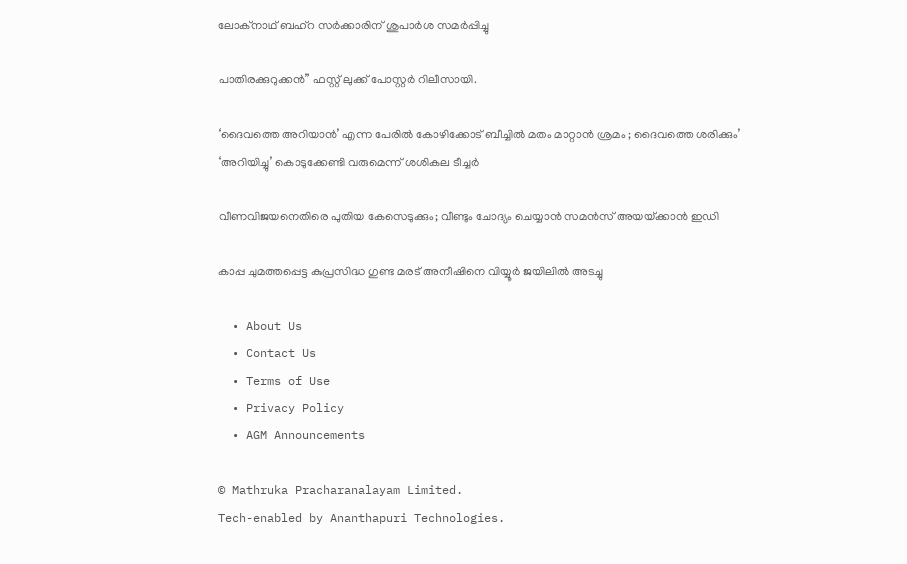ലോക്‌നാഥ് ബഹ്‌റ സര്‍ക്കാരിന് ശുപാര്‍ശ സമര്‍പ്പിച്ചു

പാതിരക്കുറുക്കൻ” ഫസ്റ്റ് ലുക്ക് പോസ്റ്റർ റിലീസായി.

‘ദൈവത്തെ അറിയാൻ’ എന്ന പേരിൽ കോഴിക്കോട് ബീച്ചിൽ മതം മാറ്റാൻ ശ്രമം ; ദൈവത്തെ ശരിക്കും’ ‘അറിയിച്ചു’ കൊടുക്കേണ്ടി വരുമെന്ന് ശശികല ടീച്ചർ

വീണവിജയനെതിരെ പുതിയ കേസെടുക്കും; വീണ്ടും ചോദ്യം ചെയ്യാന്‍ സമന്‍സ് അയയ്‌ക്കാന്‍ ഇഡി

കാപ്പ ചുമത്തപ്പെട്ട കുപ്രസിദ്ധ ഗുണ്ട മരട് അനീഷിനെ വിയ്യൂര്‍ ജയിലില്‍ അടച്ചു

  • About Us
  • Contact Us
  • Terms of Use
  • Privacy Policy
  • AGM Announcements

© Mathruka Pracharanalayam Limited.
Tech-enabled by Ananthapuri Technologies.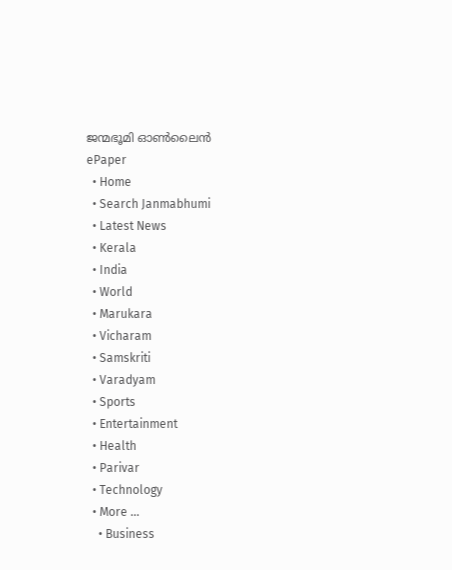ജന്മഭൂമി ഓണ്‍ലൈന്‍
ePaper
  • Home
  • Search Janmabhumi
  • Latest News
  • Kerala
  • India
  • World
  • Marukara
  • Vicharam
  • Samskriti
  • Varadyam
  • Sports
  • Entertainment
  • Health
  • Parivar
  • Technology
  • More …
    • Business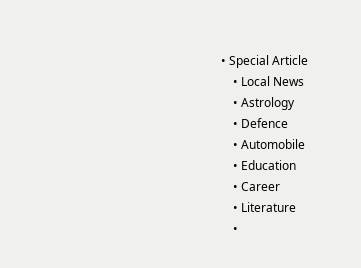• Special Article
    • Local News
    • Astrology
    • Defence
    • Automobile
    • Education
    • Career
    • Literature
    •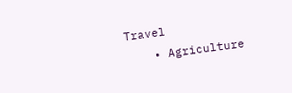Travel
    • Agriculture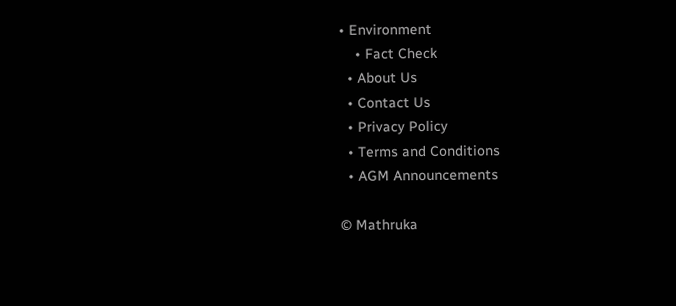• Environment
    • Fact Check
  • About Us
  • Contact Us
  • Privacy Policy
  • Terms and Conditions
  • AGM Announcements

© Mathruka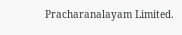Pracharanalayam Limited.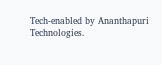Tech-enabled by Ananthapuri Technologies.